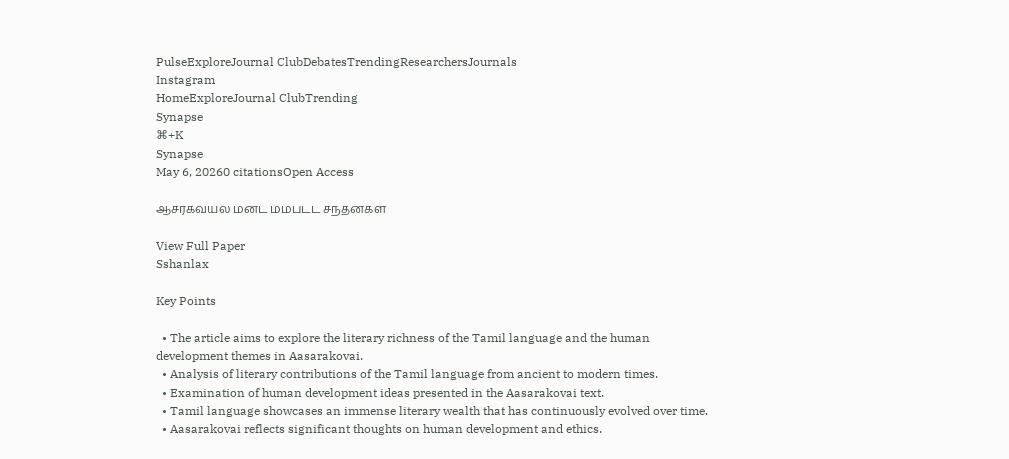PulseExploreJournal ClubDebatesTrendingResearchersJournals
Instagram
HomeExploreJournal ClubTrending
Synapse
⌘+K
Synapse
May 6, 20260 citationsOpen Access

ஆசரகவயல மனட மமபடட சநதனகள

View Full Paper
Sshanlax

Key Points

  • The article aims to explore the literary richness of the Tamil language and the human development themes in Aasarakovai.
  • Analysis of literary contributions of the Tamil language from ancient to modern times.
  • Examination of human development ideas presented in the Aasarakovai text.
  • Tamil language showcases an immense literary wealth that has continuously evolved over time.
  • Aasarakovai reflects significant thoughts on human development and ethics.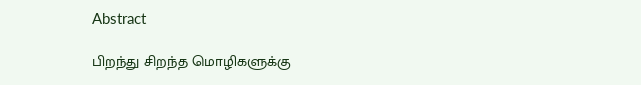Abstract

பிறந்து சிறந்த மொழிகளுக்கு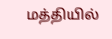மத்தியில்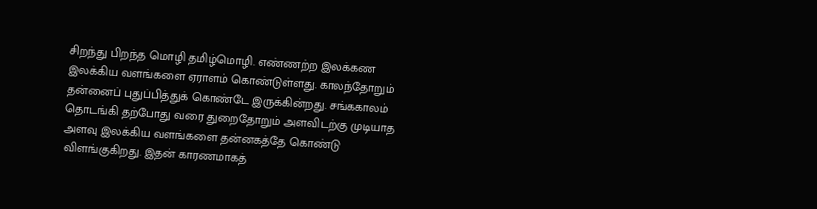சிறந்து பிறந்த மொழி தமிழ்மொழி. எண்ணற்ற இலக்கண இலக்கிய வளங்களை ஏராளம் கொண்டுள்ளது. காலந்தோறும் தன்னைப் புதுப்பித்துக் கொண்டே இருக்கின்றது. சங்ககாலம் தொடங்கி தற்போது வரை துறைதோறும் அளவிடற்கு முடியாத அளவு இலக்கிய வளங்களை தன்னகத்தே கொண்டு விளங்குகிறது. இதன் காரணமாகத்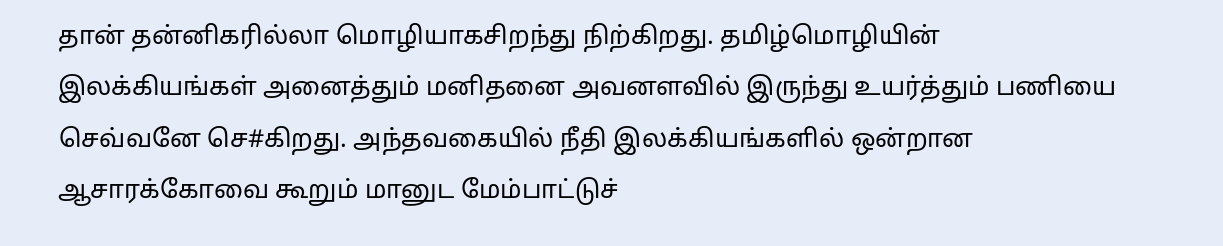தான் தன்னிகரில்லா மொழியாகசிறந்து நிற்கிறது. தமிழ்மொழியின் இலக்கியங்கள் அனைத்தும் மனிதனை அவனளவில் இருந்து உயர்த்தும் பணியை செவ்வனே செ#கிறது. அந்தவகையில் நீதி இலக்கியங்களில் ஒன்றான ஆசாரக்கோவை கூறும் மானுட மேம்பாட்டுச்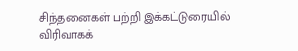சிந்தனைகள் பற்றி இக்கட்டுரையில் விரிவாகக்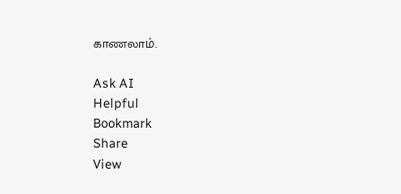காணலாம்.

Ask AI
Helpful
Bookmark
Share
View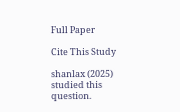Full Paper

Cite This Study

shanlax (2025) studied this question.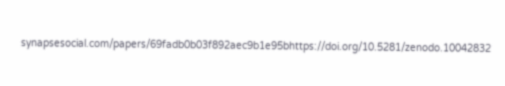synapsesocial.com/papers/69fadb0b03f892aec9b1e95bhttps://doi.org/10.5281/zenodo.10042832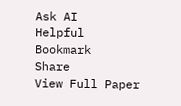Ask AI
Helpful
Bookmark
Share
View Full Paper